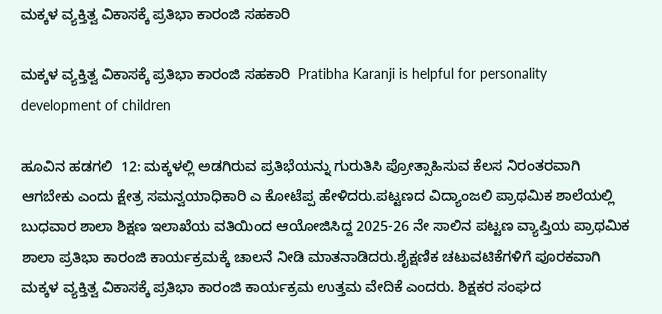ಮಕ್ಕಳ ವ್ಯಕ್ತಿತ್ವ ವಿಕಾಸಕ್ಕೆ ಪ್ರತಿಭಾ ಕಾರಂಜಿ ಸಹಕಾರಿ

ಮಕ್ಕಳ ವ್ಯಕ್ತಿತ್ವ ವಿಕಾಸಕ್ಕೆ ಪ್ರತಿಭಾ ಕಾರಂಜಿ ಸಹಕಾರಿ  Pratibha Karanji is helpful for personality development of children

ಹೂವಿನ ಹಡಗಲಿ  12: ಮಕ್ಕಳಲ್ಲಿ ಅಡಗಿರುವ ಪ್ರತಿಭೆಯನ್ನು ಗುರುತಿಸಿ ಪ್ರೋತ್ಸಾಹಿಸುವ ಕೆಲಸ ನಿರಂತರವಾಗಿ ಆಗಬೇಕು ಎಂದು ಕ್ಷೇತ್ರ ಸಮನ್ವಯಾಧಿಕಾರಿ ಎ ಕೋಟೆಪ್ಪ ಹೇಳಿದರು.ಪಟ್ಟಣದ ವಿದ್ಯಾಂಜಲಿ ಪ್ರಾಥಮಿಕ ಶಾಲೆಯಲ್ಲಿ ಬುಧವಾರ ಶಾಲಾ ಶಿಕ್ಷಣ ಇಲಾಖೆಯ ವತಿಯಿಂದ ಆಯೋಜಿಸಿದ್ದ 2025-26 ನೇ ಸಾಲಿನ ಪಟ್ಟಣ ವ್ಯಾಪ್ತಿಯ ಪ್ರಾಥಮಿಕ ಶಾಲಾ ಪ್ರತಿಭಾ ಕಾರಂಜಿ ಕಾರ್ಯಕ್ರಮಕ್ಕೆ ಚಾಲನೆ ನೀಡಿ ಮಾತನಾಡಿದರು.ಶೈಕ್ಷಣಿಕ ಚಟುವಟಿಕೆಗಳಿಗೆ ಪೂರಕವಾಗಿ ಮಕ್ಕಳ ವ್ಯಕ್ತಿತ್ವ ವಿಕಾಸಕ್ಕೆ ಪ್ರತಿಭಾ ಕಾರಂಜಿ ಕಾರ್ಯಕ್ರಮ ಉತ್ತಮ ವೇದಿಕೆ ಎಂದರು. ಶಿಕ್ಷಕರ ಸಂಘದ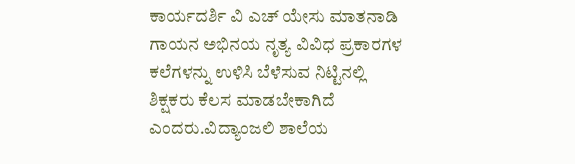ಕಾರ್ಯದರ್ಶಿ ವಿ ಎಚ್ ಯೇಸು ಮಾತನಾಡಿ ಗಾಯನ ಅಭಿನಯ ನೃತ್ಯ ವಿವಿಧ ಪ್ರಕಾರಗಳ ಕಲೆಗಳನ್ನು ಉಳಿಸಿ ಬೆಳೆಸುವ ನಿಟ್ಟಿನಲ್ಲಿ ಶಿಕ್ಷಕರು ಕೆಲಸ ಮಾಡಬೇಕಾಗಿದೆ ಎಂದರು.ವಿದ್ಯಾಂಜಲಿ ಶಾಲೆಯ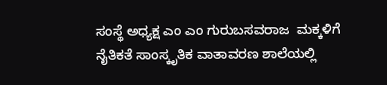ಸಂಸ್ಥೆ ಅಧ್ಯಕ್ಷ ಎಂ ಎಂ ಗುರುಬಸವರಾಜ  ಮಕ್ಕಳಿಗೆ ನೈತಿಕತೆ ಸಾಂಸ್ಕೃತಿಕ ವಾತಾವರಣ ಶಾಲೆಯಲ್ಲಿ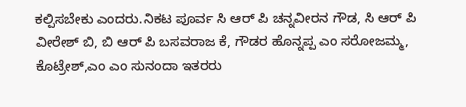ಕಲ್ಪಿಸಬೇಕು ಎಂದರು.ನಿಕಟ ಪೂರ್ವ ಸಿ ಆರ್ ಪಿ ಚನ್ನವೀರನ ಗೌಡ, ಸಿ ಆರ್ ಪಿ ವೀರೇಶ್ ಬಿ, ಬಿ ಆರ್ ಪಿ ಬಸವರಾಜ ಕೆ, ಗೌಡರ ಹೊನ್ನಪ್ಪ ಎಂ ಸರೋಜಮ್ಮ, ಕೊಟ್ರೇಶ್,ಎಂ ಎಂ ಸುನಂದಾ ಇತರರು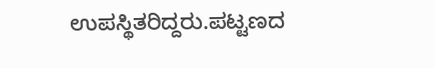ಉಪಸ್ಥಿತರಿದ್ದರು.ಪಟ್ಟಣದ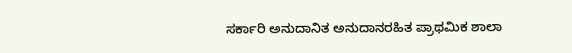ಸರ್ಕಾರಿ ಅನುದಾನಿತ ಅನುದಾನರಹಿತ ಪ್ರಾಥಮಿಕ ಶಾಲಾ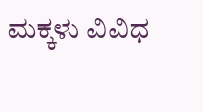ಮಕ್ಕಳು ವಿವಿಧ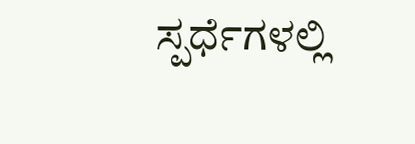ಸ್ಪರ್ಧೆಗಳಲ್ಲಿ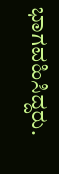ಭಾಗವಹಿಸಿದ್ದರು.